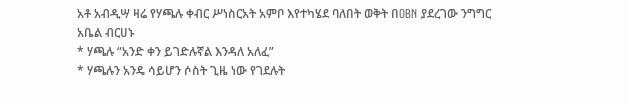አቶ አብዲሣ ዛሬ የሃጫሉ ቀብር ሥነስርአት አምቦ እየተካሄደ ባለበት ወቅት በOBN ያደረገው ንግግር
አቤል ብርሀኑ
* ሃጫሉ “አንድ ቀን ይገድሉኛል እንዳለ አለፈ”
* ሃጫሉን አንዴ ሳይሆን ሶስት ጊዜ ነው የገደሉት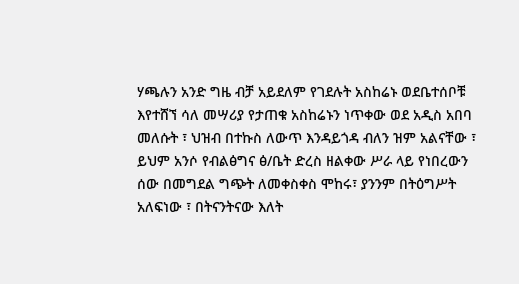ሃጫሉን አንድ ግዜ ብቻ አይደለም የገደሉት አስከሬኑ ወደቤተሰቦቹ እየተሸኘ ሳለ መሣሪያ የታጠቁ አስከሬኑን ነጥቀው ወደ አዲስ አበባ መለሱት ፣ ህዝብ በተኩስ ለውጥ እንዳይጎዳ ብለን ዝም አልናቸው ፣ ይህም አንሶ የብልፅግና ፅ/ቤት ድረስ ዘልቀው ሥራ ላይ የነበረውን ሰው በመግደል ግጭት ለመቀስቀስ ሞከሩ፣ ያንንም በትዕግሥት አለፍነው ፣ በትናንትናው እለት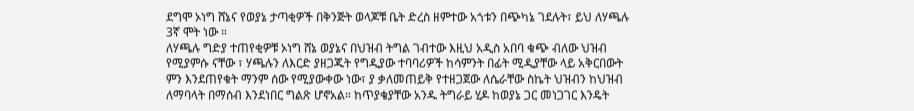ደግሞ ኦነግ ሸኔና የወያኔ ታጣቂዎች በቅንጅት ወላጆቹ ቤት ድረስ ዘምተው አጎቱን በጭካኔ ገደሉት፣ ይህ ለሃጫሉ 3ኛ ሞት ነው ።
ለሃጫሉ ግድያ ተጠየቂዎቹ ኦነግ ሸኔ ወያኔና በህዝብ ትግል ገብተው እዚህ አዲስ አበባ ቁጭ ብለው ህዝብ የሚያምሱ ናቸው ፣ ሃጫሉን ለእርድ ያዘጋጁት የግዲያው ተባባሪዎች ከሳምንት በፊት ሚዲያቸው ላይ አቅርበውት ምን እንደጠየቁት ማንም ሰው የሚያውቀው ነው፣ ያ ቃለመጠይቅ የተዘጋጀው ለሴራቸው ስኬት ህዝብን ከህዝብ ለማባላት በማሰብ እንደነበር ግልጽ ሆኖአል። ከጥያቄያቸው አንዱ ትግራይ ሂዶ ከወያኔ ጋር መነጋገር እንዴት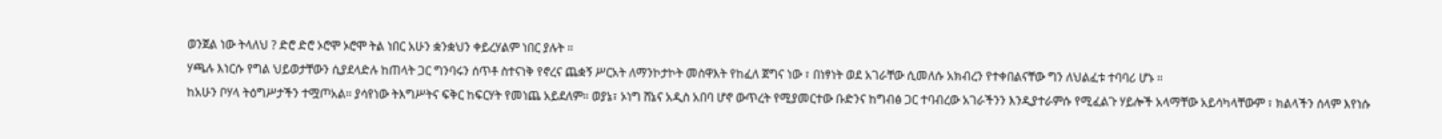ወንጀል ነው ትላለህ ? ድሮ ድሮ ኦሮሞ ኦሮሞ ትል ነበር አሁን ቋንቋህን ቀይረሃልም ነበር ያሉት ።
ሃጫሉ እነርሱ የግል ህይወታቸውን ሲያደላድሉ ከጠላት ጋር ግንባሩን ሰጥቶ ስተናነቅ የኖረና ጨቋኝ ሥርአት ለማንኮታኮት መስዋእት የከፈለ ጀግና ነው ፣ በነፃነት ወደ አገራቸው ሲመለሱ አክብረን የተቀበልናቸው ግን ለህልፈቱ ተባባሪ ሆኑ ።
ከአሁን ቦሃላ ትዕግሥታችን ተሟጦአል። ያሳየነው ትእግሥትና ፍቅር ከፍርሃት የመነጨ አይደለም። ወያኔ፣ ኦነግ ሸኔና አዲስ አበባ ሆኖ ውጥረት የሚያመርተው ቡድንና ከግብፅ ጋር ተባብረው አገራችንን እንዲያተራምሱ የሚፈልጉ ሃይሎች አላማቸው አይሳካላቸውም ፣ ክልላችን ሰላም እየነሱ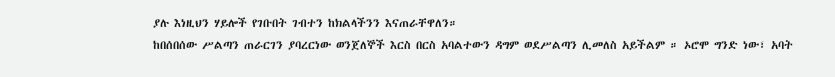ያሉ እነዚህን ሃይሎች የገቡበት ገብተን ከክልላችንን እናጠራቸዋለን።
ከበሰበሰው ሥልጣን ጠራርገን ያባረርነው ወንጀለኞች እርስ በርስ አባልተውን ዳግም ወደሥልጣን ሊመለስ አይችልም ። ኦሮሞ ግንድ ነው፣ አባት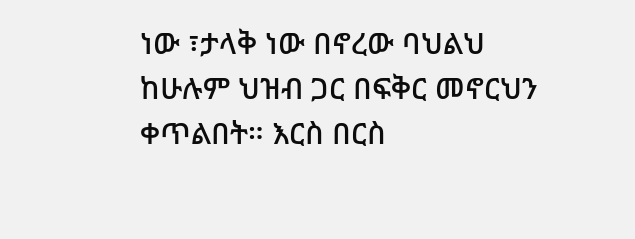ነው ፣ታላቅ ነው በኖረው ባህልህ ከሁሉም ህዝብ ጋር በፍቅር መኖርህን ቀጥልበት። እርስ በርስ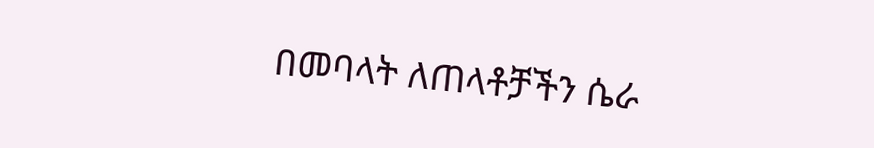በመባላት ለጠላቶቻችን ሴራ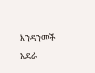እንዳንመች አደራ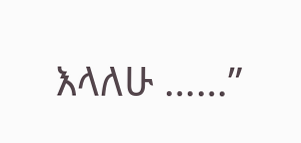እላለሁ ……”